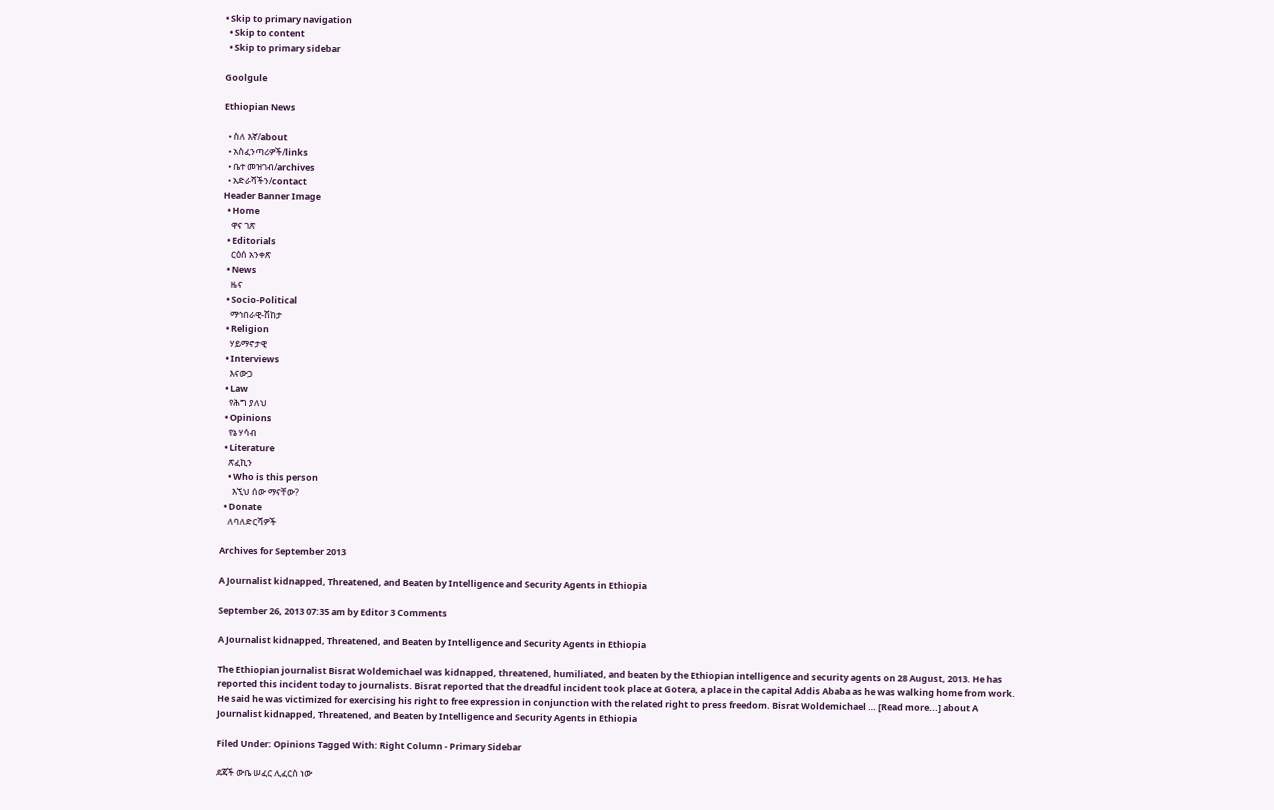• Skip to primary navigation
  • Skip to content
  • Skip to primary sidebar

Goolgule

Ethiopian News

  • ስለ እኛ/about
  • አስፈንጣሪዎች/links
  • ቤተ መዝገብ/archives
  • አድራሻችን/contact
Header Banner Image
  • Home
    ዋና ገጽ
  • Editorials
    ርዕሰ አንቀጽ
  • News
    ዜና
  • Socio-Political
    ማኅበራዊ-ሽከታ
  • Religion
    ሃይማኖታዊ
  • Interviews
    እናውጋ
  • Law
    የሕግ ያለህ
  • Opinions
    የኔ ሃሳብ
  • Literature
    ጽፈኪን
    • Who is this person
      እኚህ ሰው ማናቸው?
  • Donate
    ለባለድርሻዎች

Archives for September 2013

A Journalist kidnapped, Threatened, and Beaten by Intelligence and Security Agents in Ethiopia

September 26, 2013 07:35 am by Editor 3 Comments

A Journalist kidnapped, Threatened, and Beaten by Intelligence and Security Agents in Ethiopia

The Ethiopian journalist Bisrat Woldemichael was kidnapped, threatened, humiliated, and beaten by the Ethiopian intelligence and security agents on 28 August, 2013. He has reported this incident today to journalists. Bisrat reported that the dreadful incident took place at Gotera, a place in the capital Addis Ababa as he was walking home from work. He said he was victimized for exercising his right to free expression in conjunction with the related right to press freedom. Bisrat Woldemichael … [Read more...] about A Journalist kidnapped, Threatened, and Beaten by Intelligence and Security Agents in Ethiopia

Filed Under: Opinions Tagged With: Right Column - Primary Sidebar

ደጃች ውቤ ሠፈር ሊፈርስ ነው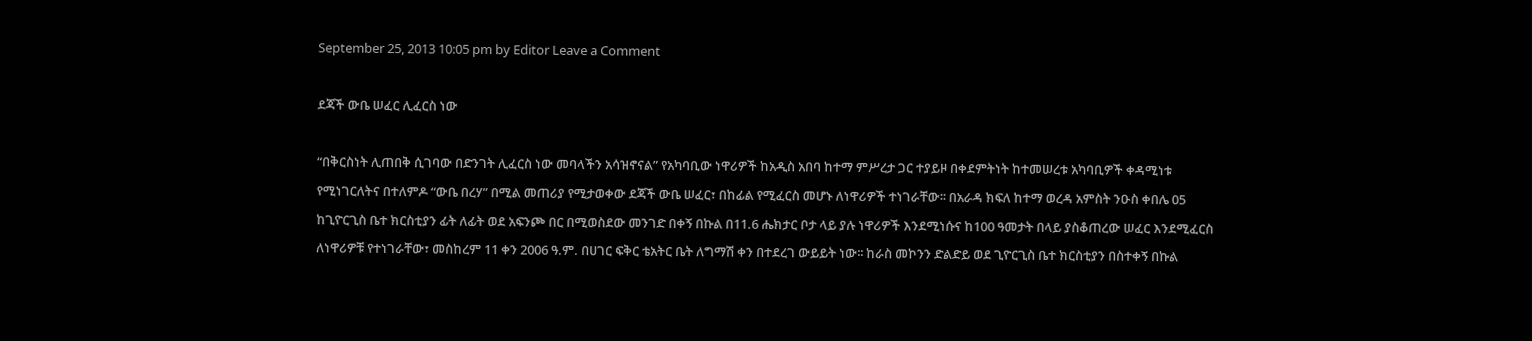September 25, 2013 10:05 pm by Editor Leave a Comment

ደጃች ውቤ ሠፈር ሊፈርስ ነው

“በቅርስነት ሊጠበቅ ሲገባው በድንገት ሊፈርስ ነው መባላችን አሳዝኖናል” የአካባቢው ነዋሪዎች ከአዲስ አበባ ከተማ ምሥረታ ጋር ተያይዞ በቀደምትነት ከተመሠረቱ አካባቢዎች ቀዳሚነቱ የሚነገርለትና በተለምዶ “ውቤ በረሃ” በሚል መጠሪያ የሚታወቀው ደጃች ውቤ ሠፈር፣ በከፊል የሚፈርስ መሆኑ ለነዋሪዎች ተነገራቸው፡፡ በአራዳ ክፍለ ከተማ ወረዳ አምስት ንዑስ ቀበሌ 05 ከጊዮርጊስ ቤተ ክርስቲያን ፊት ለፊት ወደ አፍንጮ በር በሚወስደው መንገድ በቀኝ በኩል በ11.6 ሔክታር ቦታ ላይ ያሉ ነዋሪዎች እንደሚነሱና ከ100 ዓመታት በላይ ያስቆጠረው ሠፈር እንደሚፈርስ ለነዋሪዎቹ የተነገራቸው፣ መስከረም 11 ቀን 2006 ዓ.ም. በሀገር ፍቅር ቴአትር ቤት ለግማሽ ቀን በተደረገ ውይይት ነው፡፡ ከራስ መኮንን ድልድይ ወደ ጊዮርጊስ ቤተ ክርስቲያን በስተቀኝ በኩል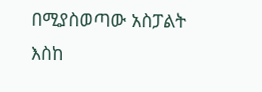በሚያስወጣው አስፓልት እስከ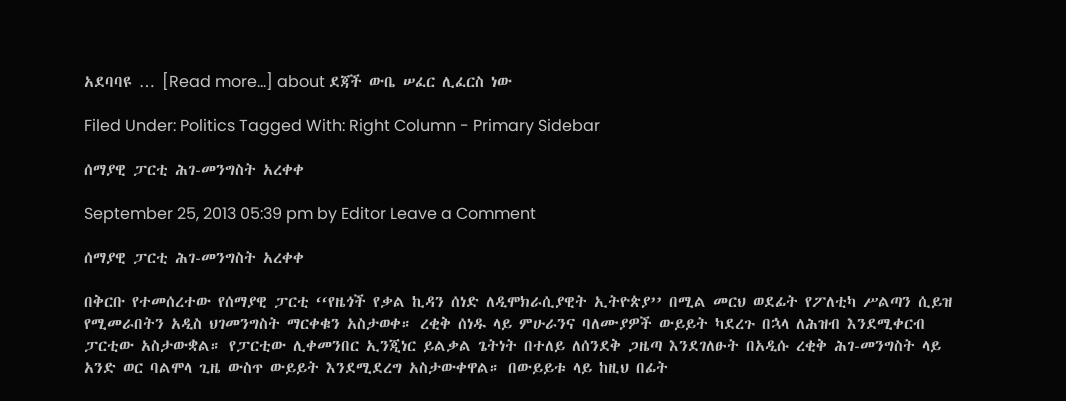አደባባዩ … [Read more...] about ደጃች ውቤ ሠፈር ሊፈርስ ነው

Filed Under: Politics Tagged With: Right Column - Primary Sidebar

ሰማያዊ ፓርቲ ሕገ-መንግስት አረቀቀ

September 25, 2013 05:39 pm by Editor Leave a Comment

ሰማያዊ ፓርቲ ሕገ-መንግስት አረቀቀ

በቅርቡ የተመሰረተው የሰማያዊ ፓርቲ ‘‘የዜጎች የቃል ኪዳን ሰነድ ለዲሞክራሲያዊት ኢትዮጵያ’’ በሚል መርህ ወደፊት የፖለቲካ ሥልጣን ሲይዝ የሚመራበትን አዲስ ህገመንግስት ማርቀቁን አስታወቀ። ረቂቅ ሰነዱ ላይ ምሁራንና ባለሙያዎች ውይይት ካደረጉ በኋላ ለሕዝብ እንደሚቀርብ ፓርቲው አስታውቋል። የፓርቲው ሊቀመንበር ኢንጂነር ይልቃል ጌትነት በተለይ ለሰንደቅ ጋዜጣ እንደገለፁት በአዲሱ ረቂቅ ሕገ-መንግስት ላይ አንድ ወር ባልሞላ ጊዜ ውስጥ ውይይት እንደሚደረግ አስታውቀዋል። በውይይቱ ላይ ከዚህ በፊት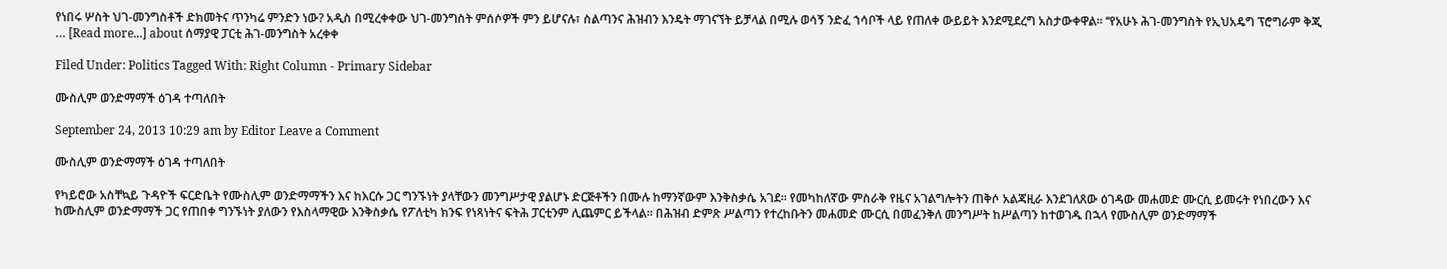የነበሩ ሦስት ህገ-መንግስቶች ድክመትና ጥንካሬ ምንድን ነው? አዲስ በሚረቀቀው ህገ-መንግስት ምሰሶዎች ምን ይሆናሉ፣ ስልጣንና ሕዝብን እንዴት ማገናኘት ይቻላል በሚሉ ወሳኝ ንድፈ ኀሳቦች ላይ የጠለቀ ውይይት እንደሚደረግ አስታውቀዋል። ‘‘የአሁኑ ሕገ-መንግስት የኢህአዴግ ፕሮግራም ቅጂ … [Read more...] about ሰማያዊ ፓርቲ ሕገ-መንግስት አረቀቀ

Filed Under: Politics Tagged With: Right Column - Primary Sidebar

ሙስሊም ወንድማማች ዕገዳ ተጣለበት

September 24, 2013 10:29 am by Editor Leave a Comment

ሙስሊም ወንድማማች ዕገዳ ተጣለበት

የካይሮው አስቸኳይ ጉዳዮች ፍርድቤት የሙስሊም ወንድማማችን እና ከእርሱ ጋር ግንኙነት ያላቸውን መንግሥታዊ ያልሆኑ ድርጅቶችን በሙሉ ከማንኛውም እንቅስቃሴ አገደ፡፡ የመካከለኛው ምስራቅ የዜና አገልግሎትን ጠቅሶ አልጃዚራ እንደገለጸው ዕገዳው መሐመድ ሙርሲ ይመሩት የነበረውን እና ከሙስሊም ወንድማማች ጋር የጠበቀ ግንኙነት ያለውን የእስላማዊው እንቅስቃሴ የፖለቲካ ክንፍ የነጻነትና ፍትሕ ፓርቲንም ሊጨምር ይችላል፡፡ በሕዝብ ድምጽ ሥልጣን የተረከቡትን መሐመድ ሙርሲ በመፈንቅለ መንግሥት ከሥልጣን ከተወገዱ በኋላ የሙስሊም ወንድማማች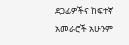ደጋፊዎችና ከፍተኛ አመራሮች አሁንም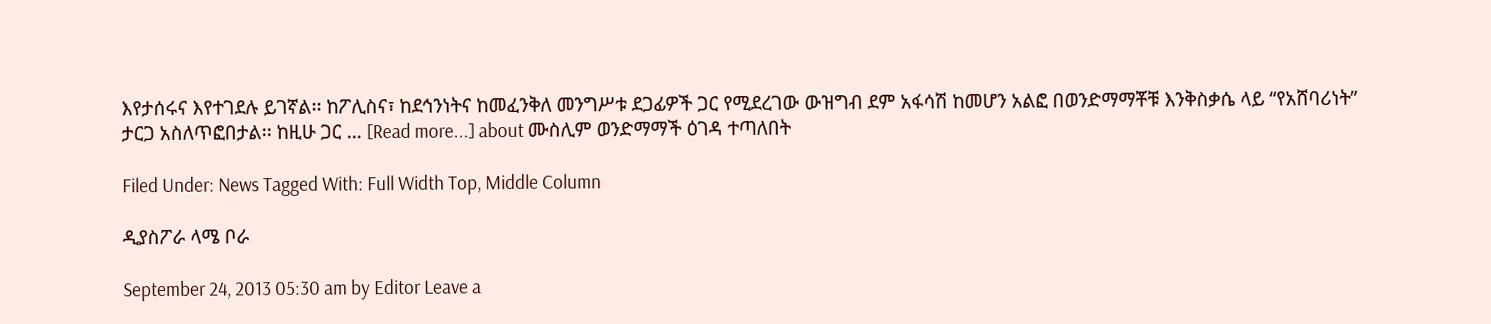እየታሰሩና እየተገደሉ ይገኛል፡፡ ከፖሊስና፣ ከደኅንነትና ከመፈንቅለ መንግሥቱ ደጋፊዎች ጋር የሚደረገው ውዝግብ ደም አፋሳሽ ከመሆን አልፎ በወንድማማቾቹ እንቅስቃሴ ላይ “የአሸባሪነት” ታርጋ አስለጥፎበታል፡፡ ከዚሁ ጋር … [Read more...] about ሙስሊም ወንድማማች ዕገዳ ተጣለበት

Filed Under: News Tagged With: Full Width Top, Middle Column

ዲያስፖራ ላሜ ቦራ

September 24, 2013 05:30 am by Editor Leave a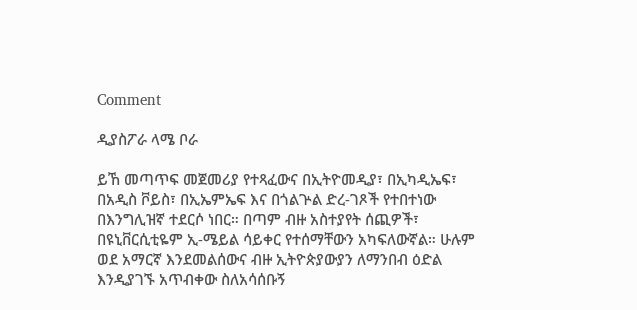Comment

ዲያስፖራ ላሜ ቦራ

ይኸ መጣጥፍ መጀመሪያ የተጻፈውና በኢትዮመዲያ፣ በኢካዲኤፍ፣ በአዲስ ቮይስ፣ በኢኤምኤፍ እና በጎልጕል ድረ-ገጾች የተበተነው በእንግሊዝኛ ተደርሶ ነበር። በጣም ብዙ አስተያየት ሰጪዎች፣ በዩኒቨርሲቲዬም ኢ-ሜይል ሳይቀር የተሰማቸውን አካፍለውኛል። ሁሉም ወደ አማርኛ እንደመልሰውና ብዙ ኢትዮጵያውያን ለማንበብ ዕድል እንዲያገኙ አጥብቀው ስለአሳሰቡኝ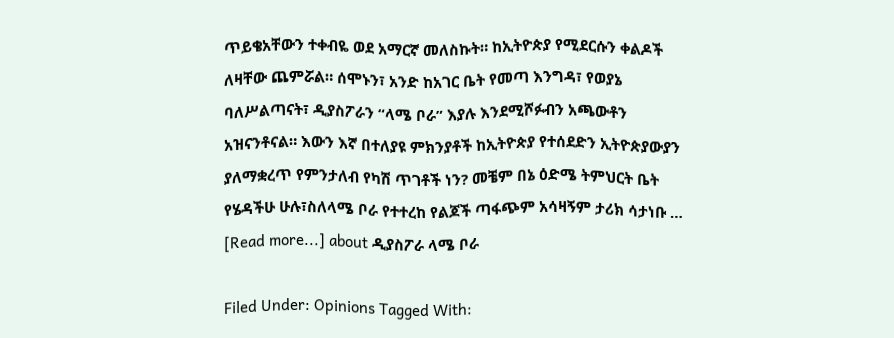ጥይቄአቸውን ተቀብዬ ወደ አማርኛ መለስኩት። ከኢትዮጵያ የሚደርሱን ቀልዶች ለዛቸው ጨምሯል። ሰሞኑን፣ አንድ ከአገር ቤት የመጣ እንግዳ፣ የወያኔ ባለሥልጣናት፣ ዲያስፖራን “ላሜ ቦራ” እያሉ እንደሚሾፉብን አጫውቶን አዝናንቶናል። እውን እኛ በተለያዩ ምክንያቶች ከኢትዮጵያ የተሰደድን ኢትዮጵያውያን ያለማቋረጥ የምንታለብ የካሽ ጥገቶች ነን? መቼም በኔ ዕድሜ ትምህርት ቤት የሄዳችሁ ሁሉ፣ስለላሜ ቦራ የተተረከ የልጆች ጣፋጭም አሳዛኝም ታሪክ ሳታነቡ … [Read more...] about ዲያስፖራ ላሜ ቦራ

Filed Under: Opinions Tagged With: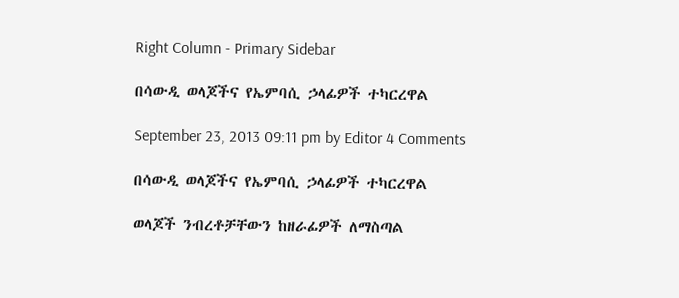Right Column - Primary Sidebar

በሳውዲ ወላጆችና የኤምባሲ ኃላፊዎች ተካርረዋል

September 23, 2013 09:11 pm by Editor 4 Comments

በሳውዲ ወላጆችና የኤምባሲ ኃላፊዎች ተካርረዋል

ወላጆች ንብረቶቻቸውን ከዘራፊዎች ለማስጣል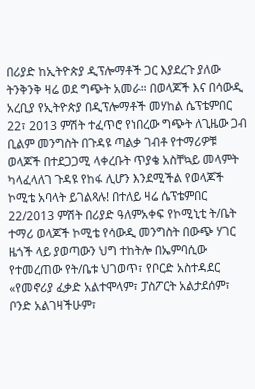በሪያድ ከኢትዮጵያ ዲፕሎማቶች ጋር እያደረጉ ያለው ትንቅንቅ ዛሬ ወደ ግጭት አመራ። በወላጆች እና በሳውዲ አረቢያ የኢትዮጵያ በዲፕሎማቶች መሃከል ሴፕቴምበር 22፣ 2013 ምሽት ተፈጥሮ የነበረው ግጭት ለጊዜው ጋብ ቢልም መንግስት በጉዳዩ ጣልቃ ገብቶ የተማሪዎቹ ወላጆች በተደጋጋሚ ላቀረቡት ጥያቄ አስቸኳይ መላምት ካላፈላለገ ጉዳዩ የከፋ ሊሆን እንደሚችል የወላጆች ኮሚቴ አባላት ይገልጻሉ! በተለይ ዛሬ ሴፕቴምበር 22/2013 ምሽት በሪያድ ዓለምአቀፍ የኮሚኒቲ ት/ቤት ተማሪ ወላጆች ኮሚቴ የሳውዲ መንግስት በውጭ ሃገር ዜጎች ላይ ያወጣውን ህግ ተከትሎ በኤምባሲው የተመረጠው የት/ቤቱ ህገወጥ፣ የቦርድ አስተዳደር «የመኖሪያ ፈቃድ አልተሞላም፣ ፓስፖርት አልታደሰም፣ ቦንድ አልገዛችሁም፣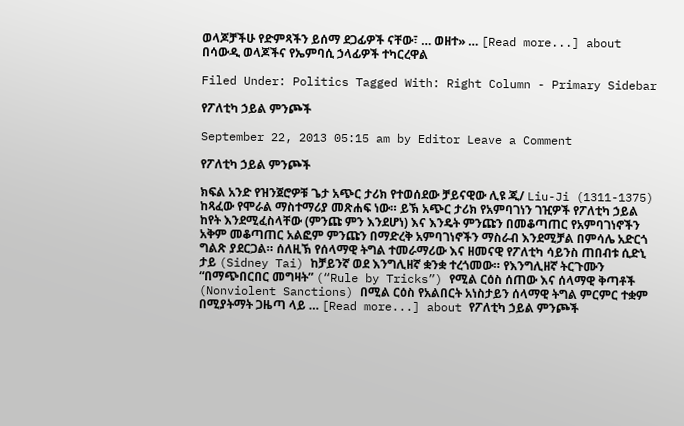ወላጆቻችሁ የድምጻችን ይሰማ ደጋፊዎች ናቸው፣ … ወዘተ» … [Read more...] about በሳውዲ ወላጆችና የኤምባሲ ኃላፊዎች ተካርረዋል

Filed Under: Politics Tagged With: Right Column - Primary Sidebar

የፖለቲካ ኃይል ምንጮች

September 22, 2013 05:15 am by Editor Leave a Comment

የፖለቲካ ኃይል ምንጮች

ክፍል አንድ የዝንጀሮዎቹ ጌታ አጭር ታሪክ የተወሰደው ቻይናዊው ሊዩ ጂ/ Liu-Ji (1311-1375) ከጻፈው የሞራል ማስተማሪያ መጽሐፍ ነው። ይኽ አጭር ታሪክ የአምባገነን ገዢዎች የፖለቲካ ኃይል ከየት እንደሚፈስላቸው (ምንጩ ምን እንደሆነ) እና እንዴት ምንጩን በመቆጣጠር የአምባገነኖችን አቅም መቆጣጠር አልፎም ምንጩን በማድረቅ አምባገነኖችን ማስራብ እንደሚቻል በምሳሌ አድርጎ ግልጽ ያደርጋል። ሰለዚኽ የሰላማዊ ትግል ተመራማሪው እና ዘመናዊ የፖለቲካ ሳይንስ ጠበብቱ ሲድኒ ታይ (Sidney Tai) ከቻይንኛ ወደ እንግሊዘኛ ቋንቋ ተረጎመው። የእንግሊዘኛ ትርጉሙን “በማጭበርበር መግዛት” (“Rule by Tricks”) የሚል ርዕስ ሰጠው እና ሰላማዊ ቅጣቶች (Nonviolent Sanctions) በሚል ርዕስ የአልበርት አነስታይን ሰላማዊ ትግል ምርምር ተቋም በሚያትማት ጋዜጣ ላይ … [Read more...] about የፖለቲካ ኃይል ምንጮች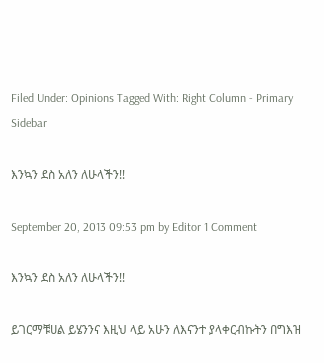Filed Under: Opinions Tagged With: Right Column - Primary Sidebar

እንኳን ደስ አለን ለሁላችን!!

September 20, 2013 09:53 pm by Editor 1 Comment

እንኳን ደስ አለን ለሁላችን!!

ይገርማቹሀል ይሄንንና እዚህ ላይ አሁን ለእናንተ ያላቀርብኩትን በግእዝ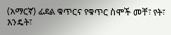(አማርኛ) ፊደል ቁጥርና የቁጥር ስሞች መቸ፣ የት፣ እንዴት፣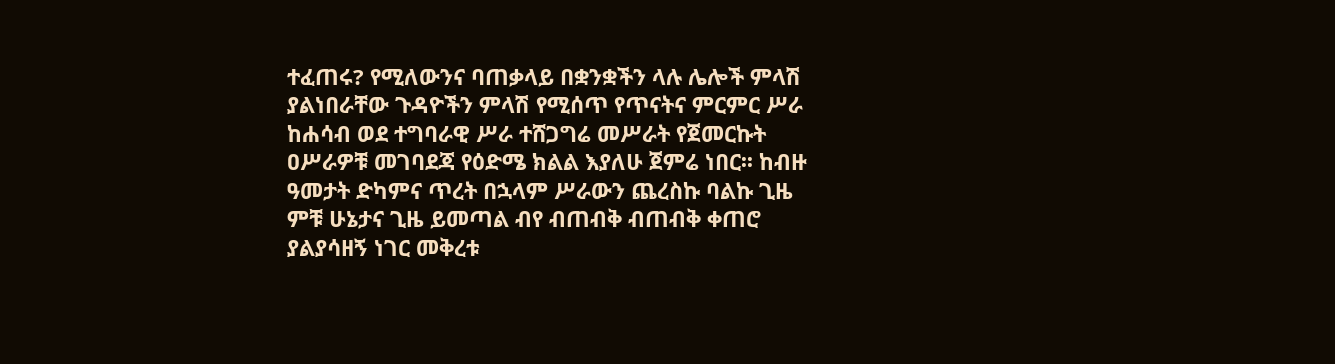ተፈጠሩ? የሚለውንና ባጠቃላይ በቋንቋችን ላሉ ሌሎች ምላሽ ያልነበራቸው ጉዳዮችን ምላሽ የሚሰጥ የጥናትና ምርምር ሥራ ከሐሳብ ወደ ተግባራዊ ሥራ ተሸጋግሬ መሥራት የጀመርኩት ዐሥራዎቹ መገባደጃ የዕድሜ ክልል እያለሁ ጀምሬ ነበር፡፡ ከብዙ ዓመታት ድካምና ጥረት በኋላም ሥራውን ጨረስኩ ባልኩ ጊዜ ምቹ ሁኔታና ጊዜ ይመጣል ብየ ብጠብቅ ብጠብቅ ቀጠሮ ያልያሳዘኝ ነገር መቅረቱ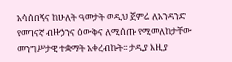አሳሰበኝና ከሁለት ዓመታት ወዲህ ጀምሬ ለአንዳንድ የመገናኛ ብዙኃንና ዕውቅና ለሚሰጡ የሚመለከታቸው መንግሥታዊ ተቋማት አቀረብኩት፡፡ ታዲያ እዚያ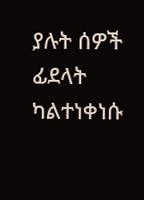ያሉት ሰዎች ፊደላት ካልተነቀነሱ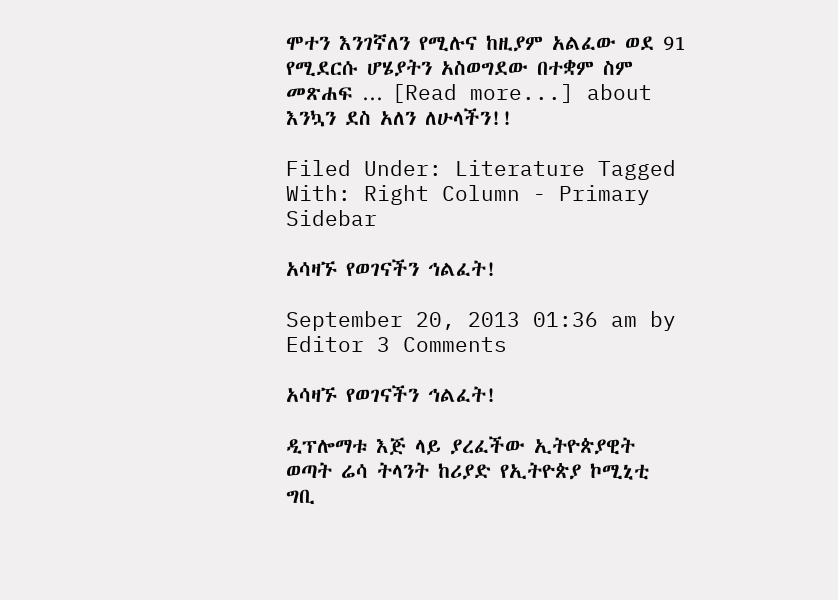ሞተን እንገኛለን የሚሉና ከዚያም አልፈው ወደ 91 የሚደርሱ ሆሄያትን አስወግደው በተቋም ስም መጽሐፍ … [Read more...] about እንኳን ደስ አለን ለሁላችን!!

Filed Under: Literature Tagged With: Right Column - Primary Sidebar

አሳዛኙ የወገናችን ኅልፈት!

September 20, 2013 01:36 am by Editor 3 Comments

አሳዛኙ የወገናችን ኅልፈት!

ዲፕሎማቱ እጅ ላይ ያረፈችው ኢትዮጵያዊት ወጣት ሬሳ ትላንት ከሪያድ የኢትዮጵያ ኮሚኒቲ ግቢ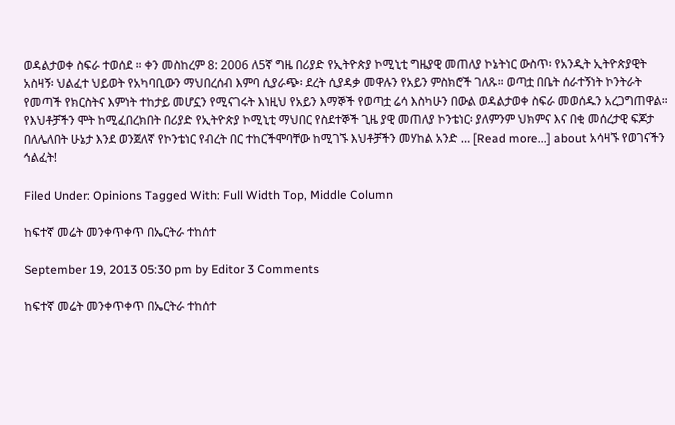ወዳልታወቀ ስፍራ ተወሰደ ። ቀን መስከረም 8: 2006 ለ5ኛ ግዜ በሪያድ የኢትዮጵያ ኮሚኒቲ ግዜያዊ መጠለያ ኮኔትነር ውስጥ፡ የአንዲት ኢትዮጵያዊት አስዛኝ፡ ህልፈተ ህይወት የአካባቢውን ማህበረሰብ እምባ ሲያራጭ፡ ደረት ሲያዳቃ መዋሉን የአይን ምስክሮች ገለጹ። ወጣቷ በቤት ሰራተኝነት ኮንትራት የመጣች የክርስትና እምነት ተከታይ መሆኗን የሚናገሩት እነዚህ የአይን እማኞች የወጣቷ ሬሳ እስካሁን በውል ወዳልታወቀ ስፍራ መወሰዱን አረጋግጠዋል። የእህቶቻችን ሞት ከሚፈበረክበት በሪያድ የኢትዮጵያ ኮሚኒቲ ማህበር የስደተኞች ጊዜ ያዊ መጠለያ ኮንቴነር፡ ያለምንም ህክምና እና በቂ መሰረታዊ ፍጆታ በለሌለበት ሁኔታ እንደ ወንጀለኛ የኮንቴነር የብረት በር ተከርችሞባቸው ከሚገኙ እህቶቻችን መሃከል አንድ … [Read more...] about አሳዛኙ የወገናችን ኅልፈት!

Filed Under: Opinions Tagged With: Full Width Top, Middle Column

ከፍተኛ መሬት መንቀጥቀጥ በኤርትራ ተከሰተ

September 19, 2013 05:30 pm by Editor 3 Comments

ከፍተኛ መሬት መንቀጥቀጥ በኤርትራ ተከሰተ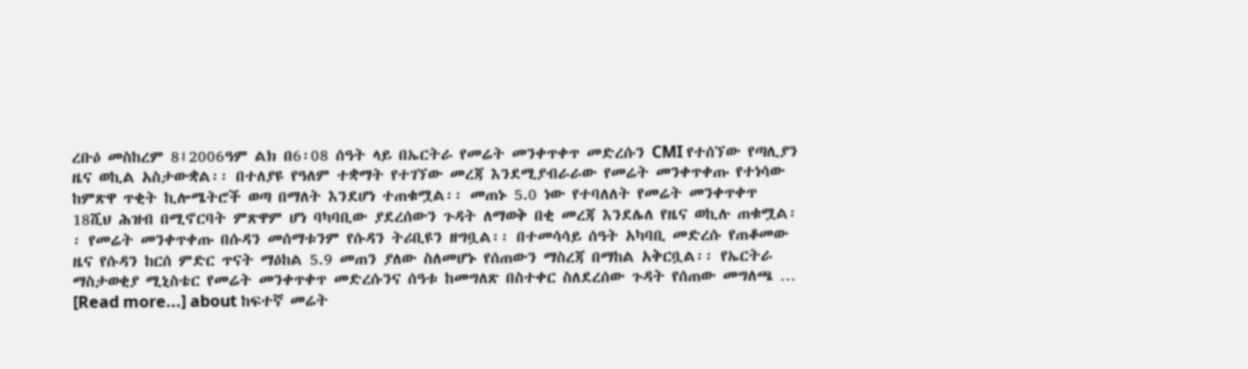ረቡዕ መስከረም 8፤2006ዓም ልክ በ6፡08 ሰዓት ላይ በኤርትራ የመሬት መንቀጥቀጥ መድረሱን CMI የተሰኘው የጣሊያን ዜና ወኪል አስታውቋል፡፡ በተለያዩ የዓለም ተቋማት የተገኘው መረጃ እንደሚያብራራው የመሬት መንቀጥቀጡ የተነሳው ከምጽዋ ጥቂት ኪሎሜትሮች ወጣ በማለት እንደሆነ ተጠቁሟል፡፡ መጠኑ 5.0 ነው የተባለለት የመሬት መንቀጥቀጥ 18ሺህ ሕዝብ በሚኖርባት ምጽዋም ሆነ ባካባቢው ያደረሰውን ጉዳት ለማወቅ በቂ መረጃ እንደሌለ የዜና ወኪሉ ጠቁሟል፡፡ የመሬት መንቀጥቀጡ በሱዳን መሰማቱንም የሱዳን ትሪቢዩን ዘግቧል፡፡ በተመሳሳይ ሰዓት አካባቢ መድረሱ የጠቆመው ዜና የሱዳን ከርሰ ምድር ጥናት ማዕከል 5.9 መጠን ያለው ስለመሆኑ የሰጠውን ማስረጃ በማከል አቅርቧል፡፡ የኤርትራ ማስታወቂያ ሚኒስቴር የመሬት መንቀጥቀጥ መድረሱንና ሰዓቱ ከመግለጽ በስተቀር ስለደረሰው ጉዳት የሰጠው መግለጫ … [Read more...] about ከፍተኛ መሬት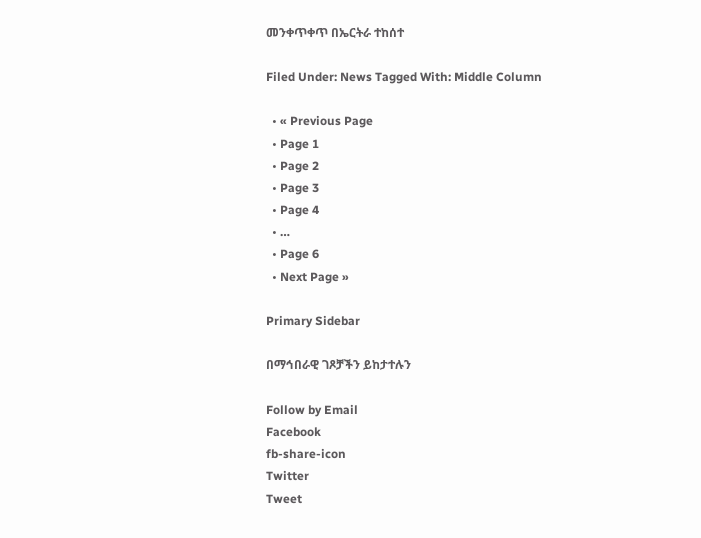መንቀጥቀጥ በኤርትራ ተከሰተ

Filed Under: News Tagged With: Middle Column

  • « Previous Page
  • Page 1
  • Page 2
  • Page 3
  • Page 4
  • …
  • Page 6
  • Next Page »

Primary Sidebar

በማኅበራዊ ገጾቻችን ይከታተሉን

Follow by Email
Facebook
fb-share-icon
Twitter
Tweet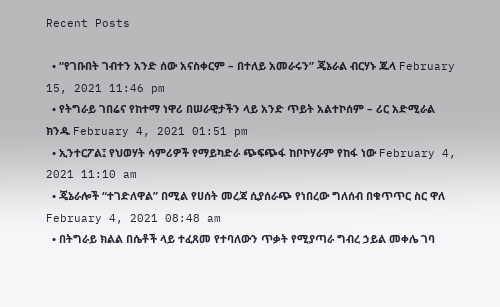Recent Posts

  • “የገቡበት ገብተን አንድ ሰው አናስቀርም – በተለይ አመራሩን” ጄኔራል ብርሃኑ ጁላ February 15, 2021 11:46 pm
  • የትግራይ ገበሬና የከተማ ነዋሪ በሠራዊታችን ላይ አንድ ጥይት አልተኮሰም – ሪር አድሚራል ክንዱ February 4, 2021 01:51 pm
  • ኢንተርፖል፤ የህወሃት ሳምሪዎች የማይካድራ ጭፍጭፋ ከቦኮሃራም የከፋ ነው February 4, 2021 11:10 am
  • ጄኔራሎች “ተገድለዋል” በሚል የሀሰት መረጃ ሲያሰራጭ የነበረው ግለሰብ በቁጥጥር ስር ዋለ February 4, 2021 08:48 am
  • በትግራይ ክልል በሴቶች ላይ ተፈጸመ የተባለውን ጥቃት የሚያጣራ ግብረ ኃይል መቀሌ ገባ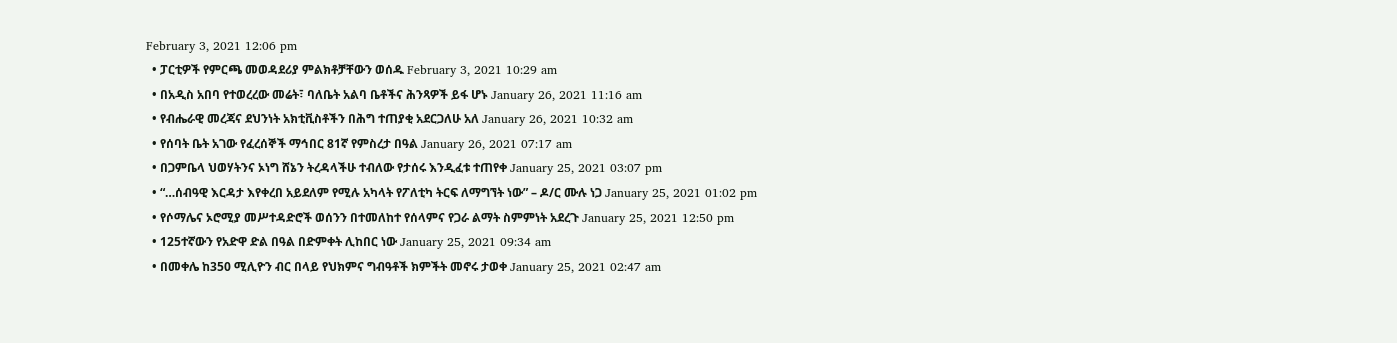February 3, 2021 12:06 pm
  • ፓርቲዎች የምርጫ መወዳደሪያ ምልክቶቻቸውን ወሰዱ February 3, 2021 10:29 am
  • በአዲስ አበባ የተወረረው መሬት፣ ባለቤት አልባ ቤቶችና ሕንጻዎች ይፋ ሆኑ January 26, 2021 11:16 am
  • የብሔራዊ መረጃና ደህንነት አክቲቪስቶችን በሕግ ተጠያቂ አደርጋለሁ አለ January 26, 2021 10:32 am
  • የሰባት ቤት አገው የፈረሰኞች ማኅበር 81ኛ የምስረታ በዓል January 26, 2021 07:17 am
  • በጋምቤላ ህወሃትንና ኦነግ ሸኔን ትረዳላችሁ ተብለው የታሰሩ እንዲፈቱ ተጠየቀ January 25, 2021 03:07 pm
  • “…ሰብዓዊ እርዳታ እየቀረበ አይደለም የሚሉ አካላት የፖለቲካ ትርፍ ለማግኘት ነው” – ዶ/ር ሙሉ ነጋ January 25, 2021 01:02 pm
  • የሶማሌና ኦሮሚያ መሥተዳድሮች ወሰንን በተመለከተ የሰላምና የጋራ ልማት ስምምነት አደረጉ January 25, 2021 12:50 pm
  • 125ተኛውን የአድዋ ድል በዓል በድምቀት ሊከበር ነው January 25, 2021 09:34 am
  • በመቀሌ ከ350 ሚሊዮን ብር በላይ የህክምና ግብዓቶች ክምችት መኖሩ ታወቀ January 25, 2021 02:47 am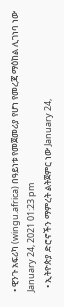• ዊንጉ አፍሪካ (wingu.africa) በዓይነቱ የመጀመሪያ የሆነ የመረጃ ማዕከል ሊገነባ ነው January 24, 2021 01:23 pm
  • ኢትዮጵያ ድሮኖችን ማምረት ልትጀምር ነው January 24,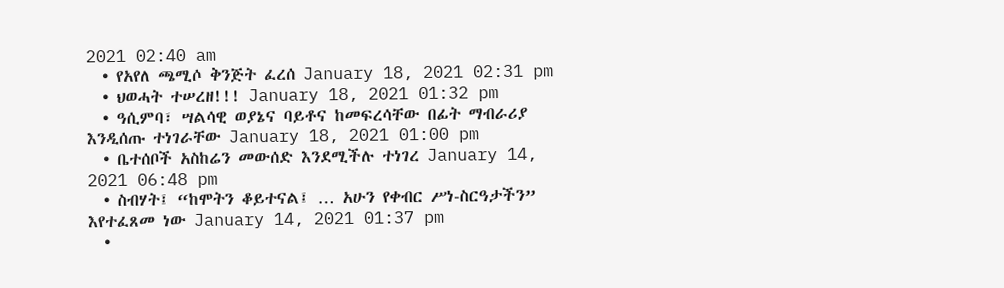2021 02:40 am
  • የአየለ ጫሚሶ ቅንጅት ፈረሰ January 18, 2021 02:31 pm
  • ህወሓት ተሠረዘ!!! January 18, 2021 01:32 pm
  • ዓሲምባ፣ ሣልሳዊ ወያኔና ባይቶና ከመፍረሳቸው በፊት ማብራሪያ እንዲሰጡ ተነገራቸው January 18, 2021 01:00 pm
  • ቤተሰቦች አስከሬን መውሰድ እንደሚችሉ ተነገረ January 14, 2021 06:48 pm
  • ስብሃት፤ “ከሞትን ቆይተናል፤ … አሁን የቀብር ሥነ-ስርዓታችን” እየተፈጸመ ነው January 14, 2021 01:37 pm
  •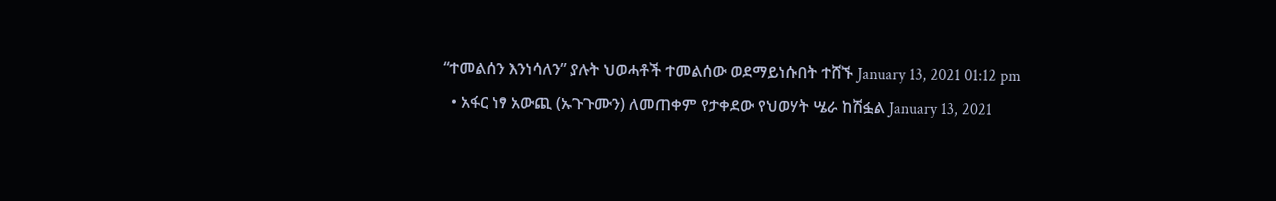“ተመልሰን እንነሳለን” ያሉት ህወሓቶች ተመልሰው ወደማይነሱበት ተሸኙ January 13, 2021 01:12 pm
  • አፋር ነፃ አውጪ (ኡጉጉሙን) ለመጠቀም የታቀደው የህወሃት ሤራ ከሽፏል January 13, 2021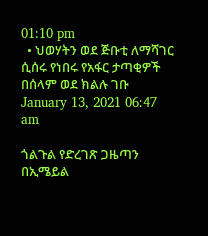01:10 pm
  • ህወሃትን ወደ ጅቡቲ ለማሻገር ሲሰሩ የነበሩ የአፋር ታጣቂዎች በሰላም ወደ ክልሉ ገቡ January 13, 2021 06:47 am

ጎልጉል የድረገጽ ጋዜጣን በኢሜይል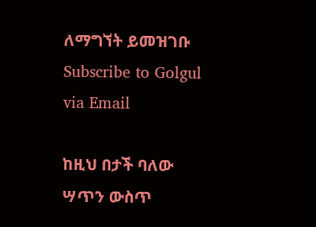ለማግኘት ይመዝገቡ Subscribe to Golgul via Email

ከዚህ በታች ባለው ሣጥን ውስጥ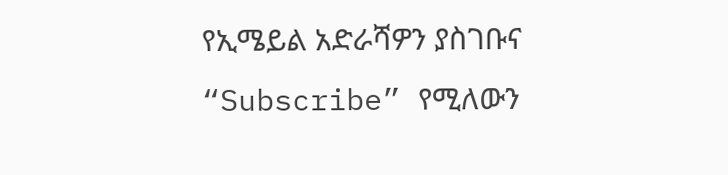የኢሜይል አድራሻዎን ያስገቡና “Subscribe” የሚለውን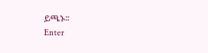ይጫኑ፡፡
Enter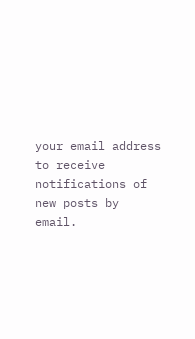your email address to receive notifications of new posts by email.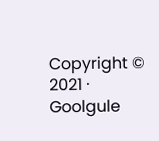Copyright © 2021 · Goolgule